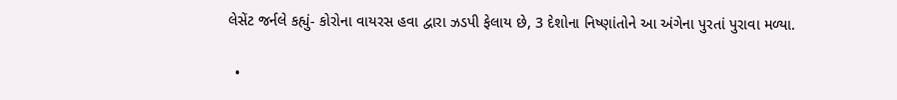લેસેંટ જર્નલે કહ્યું- કોરોના વાયરસ હવા દ્વારા ઝડપી ફેલાય છે, 3 દેશોના નિષ્ણાંતોને આ અંગેના પુરતાં પુરાવા મળ્યા.

  •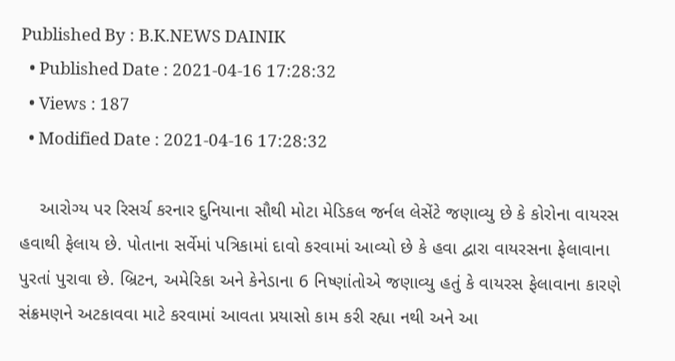Published By : B.K.NEWS DAINIK
  • Published Date : 2021-04-16 17:28:32
  • Views : 187
  • Modified Date : 2021-04-16 17:28:32

    આરોગ્ય પર રિસર્ચ કરનાર દુનિયાના સૌથી મોટા મેડિકલ જર્નલ લેસેંટે જણાવ્યુ છે કે કોરોના વાયરસ હવાથી ફેલાય છે. પોતાના સર્વેમાં પત્રિકામાં દાવો કરવામાં આવ્યો છે કે હવા દ્વારા વાયરસના ફેલાવાના પુરતાં પુરાવા છે. બ્રિટન, અમેરિકા અને કેનેડાના 6 નિષ્ણાંતોએ જણાવ્યુ હતું કે વાયરસ ફેલાવાના કારણે સંક્રમણને અટકાવવા માટે કરવામાં આવતા પ્રયાસો કામ કરી રહ્યા નથી અને આ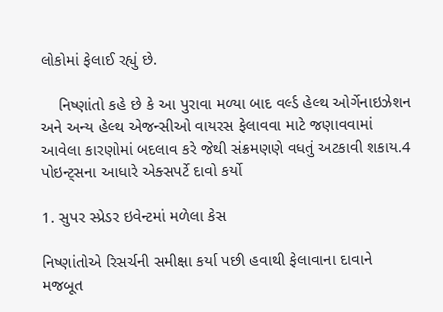લોકોમાં ફેલાઈ રહ્યું છે.

    નિષ્ણાંતો કહે છે કે આ પુરાવા મળ્યા બાદ વર્લ્ડ હેલ્થ ઓર્ગેનાઇઝેશન અને અન્ય હેલ્થ એજન્સીઓ વાયરસ ફેલાવવા માટે જણાવવામાં આવેલા કારણોમાં બદલાવ કરે જેથી સંક્રમણણે વધતું અટકાવી શકાય.4 પોઇન્ટ્સના આધારે એક્સપર્ટે દાવો કર્યો

1. સુપર સ્પ્રેડર ઇવેન્ટમાં મળેલા કેસ

નિષ્ણાંતોએ રિસર્ચની સમીક્ષા કર્યા પછી હવાથી ફેલાવાના દાવાને મજબૂત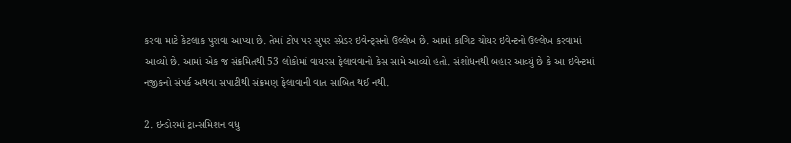કરવા માટે કેટલાક પુરાવા આપ્યા છે. તેમાં ટોપ પર સુપર સ્પ્રેડર ઇવેન્ટ્સનો ઉલ્લેખ છે. આમાં કાગિટ ચોયર ઇવેન્ટનો ઉલ્લેખ કરવામાં આવ્યો છે. આમાં એક જ સંક્રમિતથી 53 લોકોમાં વાયરસ ફેલાવવાનો કેસ સામે આવ્યો હતો. સંશોધનથી બહાર આવ્યું છે કે આ ઇવેન્ટમાં નજીકનો સંપર્ક અથવા સપાટીથી સંક્રમણ ફેલાવાની વાત સાબિત થઈ નથી.

2. ઇન્ડોરમાં ટ્રાન્સમિશન વધુ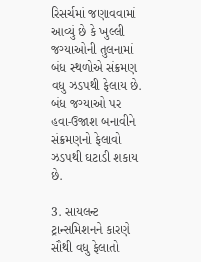રિસર્ચમાં જણાવવામાં આવ્યું છે કે ખુલ્લી જગ્યાઓની તુલનામાં બંધ સ્થળોએ સંક્રમણ વધુ ઝડપથી ફેલાય છે. બંધ જગ્યાઓ પર હવા-ઉજાશ બનાવીને સંક્રમણનો ફેલાવો ઝડપથી ઘટાડી શકાય છે.

3. સાયલન્ટ ટ્રાન્સમિશનને કારણે સૌથી વધુ ફેલાતો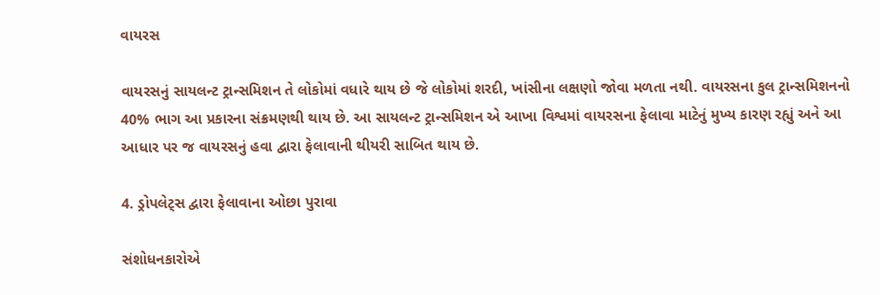વાયરસ

વાયરસનું સાયલન્ટ ટ્રાન્સમિશન તે લોકોમાં વધારે થાય છે જે લોકોમાં શરદી, ખાંસીના લક્ષણો જોવા મળતા નથી. વાયરસના કુલ ટ્રાન્સમિશનનો 40% ભાગ આ પ્રકારના સંક્રમણથી થાય છે. આ સાયલન્ટ ટ્રાન્સમિશન એ આખા વિશ્વમાં વાયરસના ફેલાવા માટેનું મુખ્ય કારણ રહ્યું અને આ આધાર પર જ વાયરસનું હવા દ્વારા ફેલાવાની થીયરી સાબિત થાય છે.

4. ડ્રોપલેટ્સ દ્વારા ફેલાવાના ઓછા પુરાવા

સંશોધનકારોએ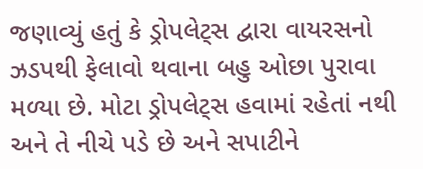જણાવ્યું હતું કે ડ્રોપલેટ્સ દ્વારા વાયરસનો ઝડપથી ફેલાવો થવાના બહુ ઓછા પુરાવા મળ્યા છે. મોટા ડ્રોપલેટ્સ હવામાં રહેતાં નથી અને તે નીચે પડે છે અને સપાટીને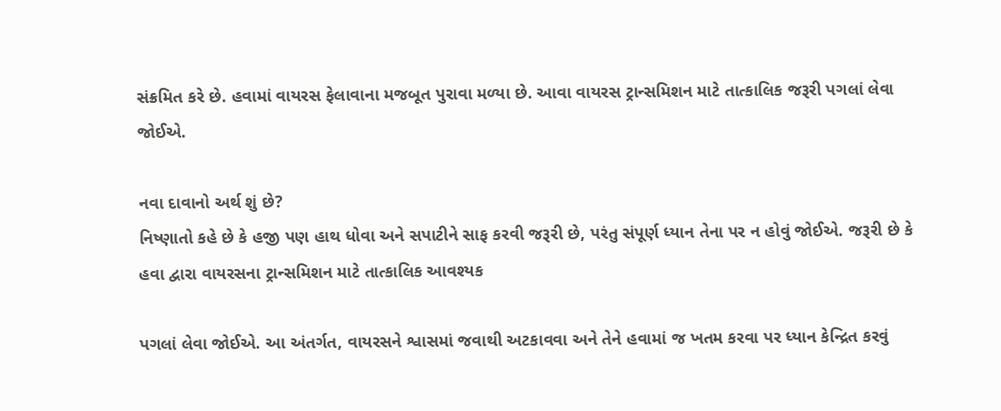સંક્રમિત કરે છે. હવામાં વાયરસ ફેલાવાના મજબૂત પુરાવા મળ્યા છે. આવા વાયરસ ટ્રાન્સમિશન માટે તાત્કાલિક જરૂરી પગલાં લેવા જોઈએ.

નવા દાવાનો અર્થ શું છે?
નિષ્ણાતો કહે છે કે હજી પણ હાથ ધોવા અને સપાટીને સાફ કરવી જરૂરી છે, પરંતુ સંપૂર્ણ ધ્યાન તેના પર ન હોવું જોઈએ. જરૂરી છે કે હવા દ્વારા વાયરસના ટ્રાન્સમિશન માટે તાત્કાલિક આવશ્યક

પગલાં લેવા જોઈએ. આ અંતર્ગત, વાયરસને શ્વાસમાં જવાથી અટકાવવા અને તેને હવામાં જ ખતમ કરવા પર ધ્યાન કેન્દ્રિત કરવું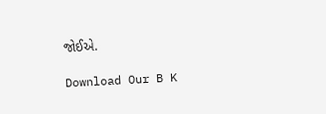જોઈએ.

Download Our B K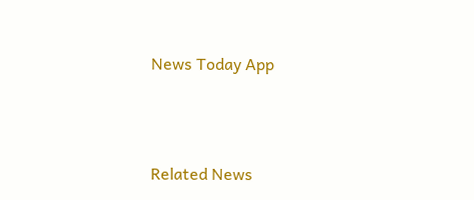News Today App



Related News